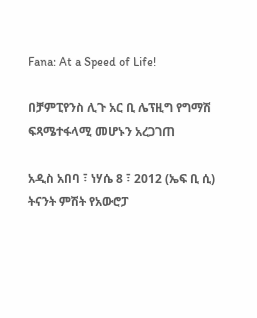Fana: At a Speed of Life!

በቻምፒየንስ ሊጉ አር ቢ ሌፕዚግ የግማሽ ፍጻሜተፋላሚ መሆኑን አረጋገጠ

አዲስ አበባ ፣ ነሃሴ 8 ፣ 2012 (ኤፍ ቢ ሲ) ትናንት ምሽት የአውሮፓ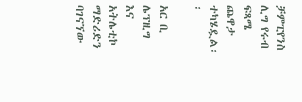ቻምፒየንስ ሊግ የሩብ ፍጻሜ ጨዋታ ተካሄዷል፡፡

አር ቢ ሌፕዚግ እና አትሌቲኮ ማድሪድን ባገናኘው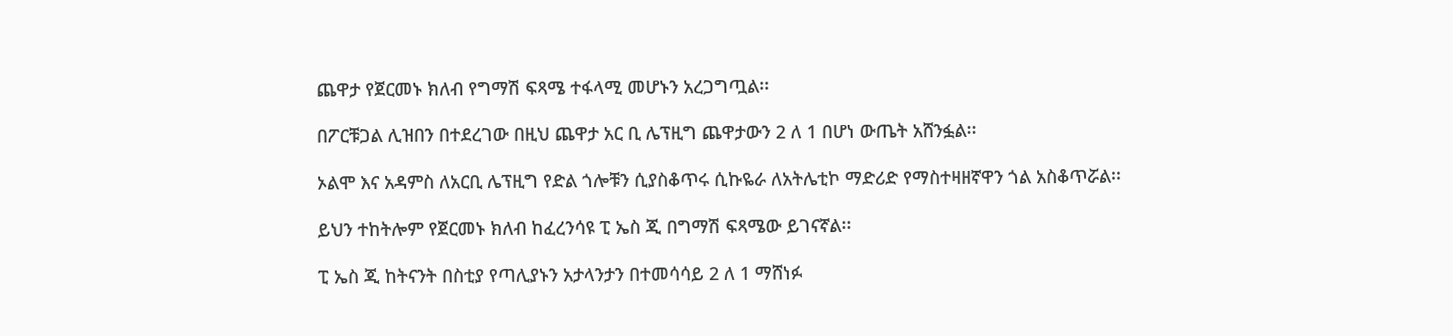ጨዋታ የጀርመኑ ክለብ የግማሽ ፍጻሜ ተፋላሚ መሆኑን አረጋግጧል፡፡

በፖርቹጋል ሊዝበን በተደረገው በዚህ ጨዋታ አር ቢ ሌፕዚግ ጨዋታውን 2 ለ 1 በሆነ ውጤት አሸንፏል፡፡

ኦልሞ እና አዳምስ ለአርቢ ሌፕዚግ የድል ጎሎቹን ሲያስቆጥሩ ሲኩዬራ ለአትሌቲኮ ማድሪድ የማስተዛዘኛዋን ጎል አስቆጥሯል፡፡

ይህን ተከትሎም የጀርመኑ ክለብ ከፈረንሳዩ ፒ ኤስ ጂ በግማሽ ፍጻሜው ይገናኛል፡፡

ፒ ኤስ ጂ ከትናንት በስቲያ የጣሊያኑን አታላንታን በተመሳሳይ 2 ለ 1 ማሸነፉ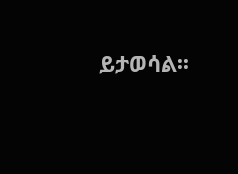ይታወሳል፡፡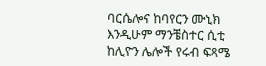ባርሴሎና ከባየርን ሙኒክ እንዲሁም ማንቼስተር ሲቲ ከሊዮን ሌሎች የሩብ ፍጻሜ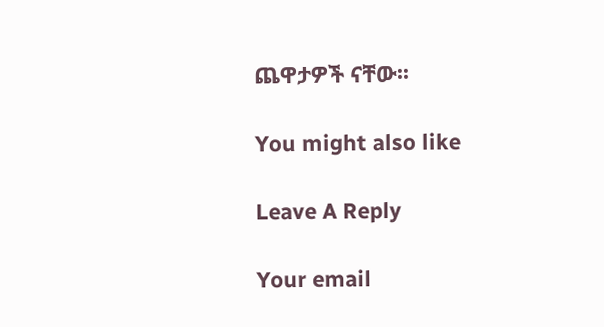ጨዋታዎች ናቸው፡፡

You might also like

Leave A Reply

Your email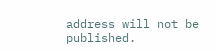address will not be published.